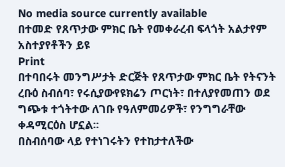No media source currently available
በተመድ የጸጥታው ምክር ቤት የመቀራረብ ፍላጎት አልታየም
አስተያየቶችን ይዩ
Print
በተባበሩት መንግሥታት ድርጅት የጸጥታው ምክር ቤት የትናንት ረቡዕ ስብሰባ፣ የሩሲያውየዩክሬን ጦርነት፣ በተለያየመጠን ወደ ግጭቱ ተጎትተው ለገቡ የዓለምመሪዎች፣ የንግግራቸው ቀዳሚርዕስ ሆኗል፡፡
በስብሰባው ላይ የተነገሩትን የተከታተለችው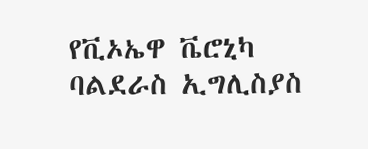የቪኦኤዋ ቬሮኒካ ባልደራስ ኢግሊስያስ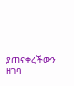ያጠናቀረችውን ዘገባ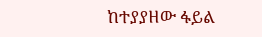ከተያያዘው ፋይል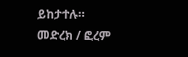ይከታተሉ።
መድረክ / ፎረም